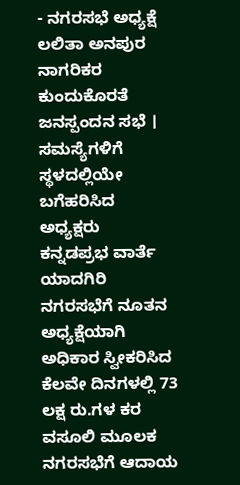- ನಗರಸಭೆ ಅಧ್ಯಕ್ಷೆ ಲಲಿತಾ ಅನಪುರ ನಾಗರಿಕರ ಕುಂದುಕೊರತೆ ಜನಸ್ಪಂದನ ಸಭೆ । ಸಮಸ್ಯೆಗಳಿಗೆ ಸ್ಥಳದಲ್ಲಿಯೇ ಬಗೆಹರಿಸಿದ ಅಧ್ಯಕ್ಷರು
ಕನ್ನಡಪ್ರಭ ವಾರ್ತೆ ಯಾದಗಿರಿ
ನಗರಸಭೆಗೆ ನೂತನ ಅಧ್ಯಕ್ಷೆಯಾಗಿ ಅಧಿಕಾರ ಸ್ವೀಕರಿಸಿದ ಕೆಲವೇ ದಿನಗಳಲ್ಲಿ 73 ಲಕ್ಷ ರು.ಗಳ ಕರ ವಸೂಲಿ ಮೂಲಕ ನಗರಸಭೆಗೆ ಆದಾಯ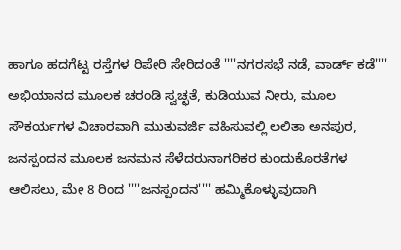ಹಾಗೂ ಹದಗೆಟ್ಟ ರಸ್ತೆಗಳ ರಿಪೇರಿ ಸೇರಿದಂತೆ ''''ನಗರಸಭೆ ನಡೆ, ವಾರ್ಡ್ ಕಡೆ'''' ಅಭಿಯಾನದ ಮೂಲಕ ಚರಂಡಿ ಸ್ವಚ್ಛತೆ, ಕುಡಿಯುವ ನೀರು, ಮೂಲ ಸೌಕರ್ಯಗಳ ವಿಚಾರವಾಗಿ ಮುತುವರ್ಜಿ ವಹಿಸುವಲ್ಲಿ ಲಲಿತಾ ಅನಪುರ, ಜನಸ್ಪಂದನ ಮೂಲಕ ಜನಮನ ಸೆಳೆದರುನಾಗರಿಕರ ಕುಂದುಕೊರತೆಗಳ ಆಲಿಸಲು, ಮೇ 8 ರಿಂದ ''''ಜನಸ್ಪಂದನ'''' ಹಮ್ಮಿಕೊಳ್ಳುವುದಾಗಿ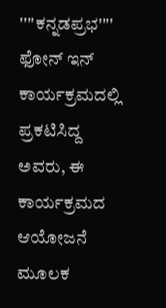''''ಕನ್ನಡಪ್ರಭ'''' ಫೋನ್ ಇನ್ ಕಾರ್ಯಕ್ರಮದಲ್ಲಿ ಪ್ರಕಟಿಸಿದ್ದ ಅವರು, ಈ ಕಾರ್ಯಕ್ರಮದ ಆಯೋಜನೆ ಮೂಲಕ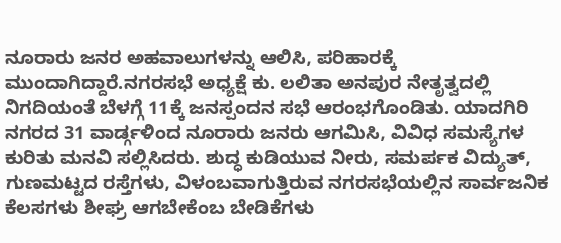ನೂರಾರು ಜನರ ಅಹವಾಲುಗಳನ್ನು ಆಲಿಸಿ, ಪರಿಹಾರಕ್ಕೆ ಮುಂದಾಗಿದ್ದಾರೆ.ನಗರಸಭೆ ಅಧ್ಯಕ್ಷೆ ಕು. ಲಲಿತಾ ಅನಪುರ ನೇತೃತ್ವದಲ್ಲಿ ನಿಗದಿಯಂತೆ ಬೆಳಗ್ಗೆ 11ಕ್ಕೆ ಜನಸ್ಪಂದನ ಸಭೆ ಆರಂಭಗೊಂಡಿತು. ಯಾದಗಿರಿ ನಗರದ 31 ವಾರ್ಡ್ಗಳಿಂದ ನೂರಾರು ಜನರು ಆಗಮಿಸಿ, ವಿವಿಧ ಸಮಸ್ಯೆಗಳ ಕುರಿತು ಮನವಿ ಸಲ್ಲಿಸಿದರು. ಶುದ್ಧ ಕುಡಿಯುವ ನೀರು, ಸಮರ್ಪಕ ವಿದ್ಯುತ್, ಗುಣಮಟ್ಟದ ರಸ್ತೆಗಳು, ವಿಳಂಬವಾಗುತ್ತಿರುವ ನಗರಸಭೆಯಲ್ಲಿನ ಸಾರ್ವಜನಿಕ ಕೆಲಸಗಳು ಶೀಘ್ರ ಆಗಬೇಕೆಂಬ ಬೇಡಿಕೆಗಳು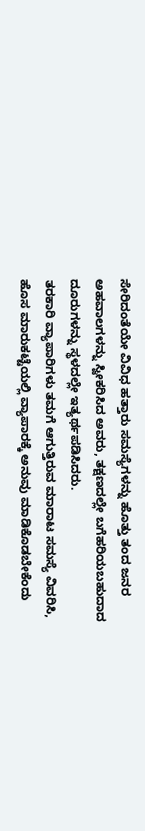ಸೇರಿದಂತೆಯೇ ವಿವಿಧ ಹತ್ತಾರು ಸಮಸ್ಯೆಗಳನ್ನು ಹೊತ್ತು ತಂದ ಜನರ ಅಹವಾಲಗಳನ್ನು ಸ್ವೀಕರಿಸಿದ ಅವರು, ತಕ್ಷಣದಲ್ಲೇ ಬಗೆಹರಿಯಬಹುದಾದ ದೂರುಗಳನ್ನು ಸ್ಥಳದಲ್ಲೇ ಇತ್ಯರ್ಥಪಡಿಸಿದರು.
ತರಕಾರಿ ವ್ಯಾಪಾರಿಗಳು ತಮಗೆ ಆಗುತ್ತಿರುವ ಮಾರಾಟ ಸಮಸ್ಯೆ ವಿವರಿಸಿ, ಹೊಸ ಮಾರುಕಟ್ಟೆಯಲ್ಲಿ ವ್ಯಾಪಾರಕ್ಕೆ ಅನುವು ಮಾಡಿಕೊಡಬೇಕೆಂದು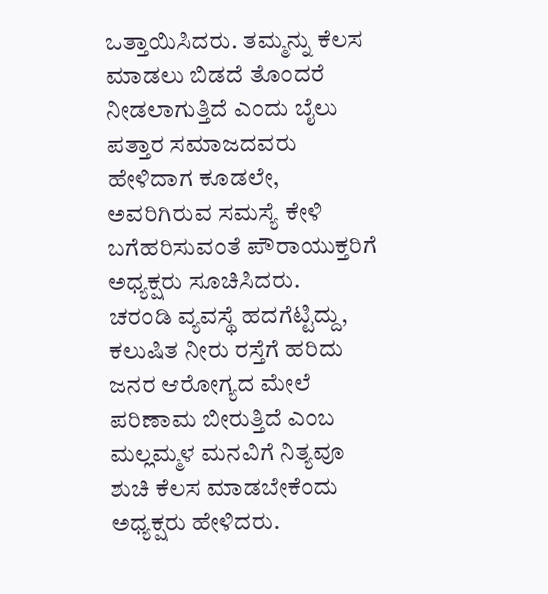ಒತ್ತಾಯಿಸಿದರು. ತಮ್ಮನ್ನು ಕೆಲಸ ಮಾಡಲು ಬಿಡದೆ ತೊಂದರೆ ನೀಡಲಾಗುತ್ತಿದೆ ಎಂದು ಬೈಲು ಪತ್ತಾರ ಸಮಾಜದವರು ಹೇಳಿದಾಗ ಕೂಡಲೇ, ಅವರಿಗಿರುವ ಸಮಸ್ಯೆ ಕೇಳಿ ಬಗೆಹರಿಸುವಂತೆ ಪೌರಾಯುಕ್ತರಿಗೆ ಅಧ್ಯಕ್ಷರು ಸೂಚಿಸಿದರು.
ಚರಂಡಿ ವ್ಯವಸ್ಥೆ ಹದಗೆಟ್ಟಿದ್ದು, ಕಲುಷಿತ ನೀರು ರಸ್ತೆಗೆ ಹರಿದು ಜನರ ಆರೋಗ್ಯದ ಮೇಲೆ ಪರಿಣಾಮ ಬೀರುತ್ತಿದೆ ಎಂಬ ಮಲ್ಲಮ್ಮಳ ಮನವಿಗೆ ನಿತ್ಯವೂ ಶುಚಿ ಕೆಲಸ ಮಾಡಬೇಕೆಂದು ಅಧ್ಯಕ್ಷರು ಹೇಳಿದರು.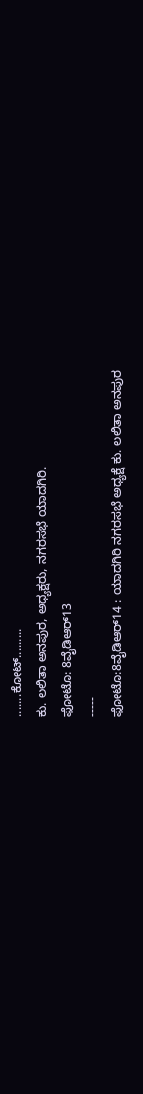.......ಕೋಟ್.........
ಕು. ಲಲಿತಾ ಅನಪುರ, ಅಧ್ಯಕ್ಷರು, ನಗರಸಭೆ ಯಾದಗಿರಿ.
ಫೋಟೊ: 8ವೈಡಿಆರ್13
-----
ಫೋಟೊ:8ವೈಡಿಆರ್14 : ಯಾದಗಿರಿ ನಗರಸಭೆ ಅಧ್ಯಕ್ಷೆ ಕು. ಲಲಿತಾ ಅನಪುರ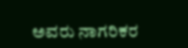ಅವರು ನಾಗರಿಕರ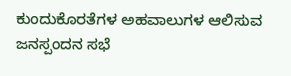ಕುಂದುಕೊರತೆಗಳ ಅಹವಾಲುಗಳ ಆಲಿಸುವ ಜನಸ್ಪಂದನ ಸಭೆ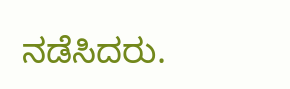ನಡೆಸಿದರು.